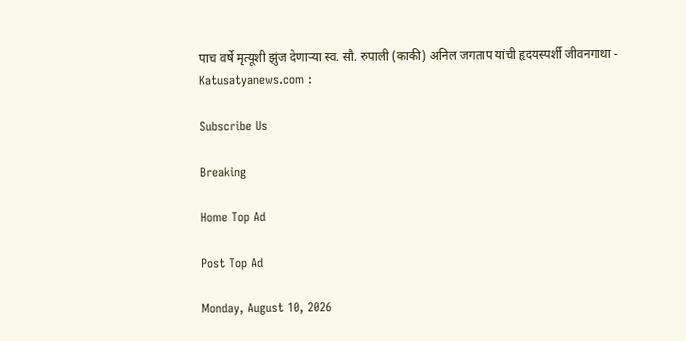पाच वर्षे मृत्यूशी झुंज देणाऱ्या स्व. सौ. रुपाली (काकी) अनिल जगताप यांची हृदयस्पर्शी जीवनगाथा - Katusatyanews.com :

Subscribe Us

Breaking

Home Top Ad

Post Top Ad

Monday, August 10, 2026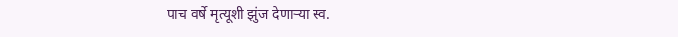पाच वर्षे मृत्यूशी झुंज देणाऱ्या स्व.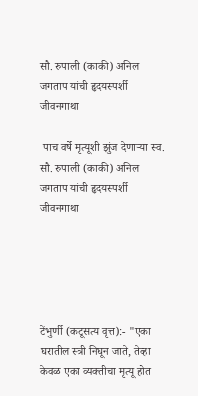सौ. रुपाली (काकी) अनिल जगताप यांची हृदयस्पर्शी जीवनगाथा

 पाच वर्षे मृत्यूशी झुंज देणाऱ्या स्व. सौ. रुपाली (काकी) अनिल जगताप यांची हृदयस्पर्शी जीवनगाथा





टेंभुर्णी (कटूसत्य वृत्त):- "एका घरातील स्त्री निघून जाते, तेव्हा केवळ एका व्यक्तीचा मृत्यू होत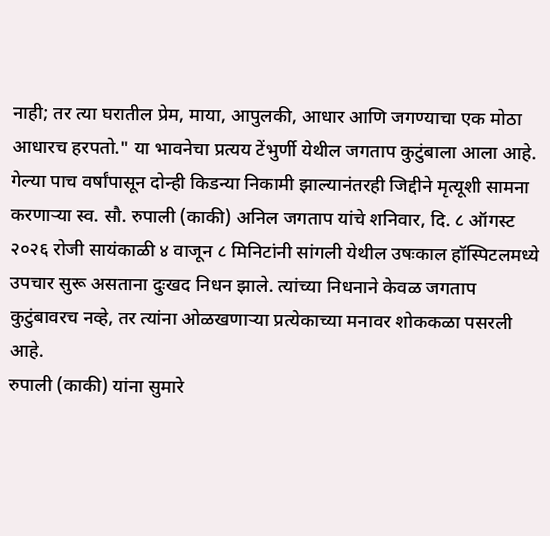नाही; तर त्या घरातील प्रेम, माया, आपुलकी, आधार आणि जगण्याचा एक मोठा आधारच हरपतो." या भावनेचा प्रत्यय टेंभुर्णी येथील जगताप कुटुंबाला आला आहे. गेल्या पाच वर्षांपासून दोन्ही किडन्या निकामी झाल्यानंतरही जिद्दीने मृत्यूशी सामना करणाऱ्या स्व. सौ. रुपाली (काकी) अनिल जगताप यांचे शनिवार, दि. ८ ऑगस्ट २०२६ रोजी सायंकाळी ४ वाजून ८ मिनिटांनी सांगली येथील उषःकाल हॉस्पिटलमध्ये उपचार सुरू असताना दुःखद निधन झाले. त्यांच्या निधनाने केवळ जगताप कुटुंबावरच नव्हे, तर त्यांना ओळखणाऱ्या प्रत्येकाच्या मनावर शोककळा पसरली आहे.
रुपाली (काकी) यांना सुमारे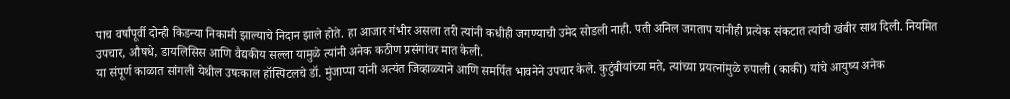पाच वर्षांपूर्वी दोन्ही किडन्या निकामी झाल्याचे निदान झाले होते. हा आजार गंभीर असला तरी त्यांनी कधीही जगण्याची उमेद सोडली नाही. पती अनिल जगताप यांनीही प्रत्येक संकटात त्यांची खंबीर साथ दिली. नियमित उपचार, औषधे, डायलिसिस आणि वैद्यकीय सल्ला यामुळे त्यांनी अनेक कठीण प्रसंगांवर मात केली.
या संपूर्ण काळात सांगली येथील उषःकाल हॉस्पिटलचे डॉ. मुंजाप्पा यांनी अत्यंत जिव्हाळ्याने आणि समर्पित भावनेने उपचार केले. कुटुंबीयांच्या मते, त्यांच्या प्रयत्नांमुळे रुपाली (काकी) यांचे आयुष्य अनेक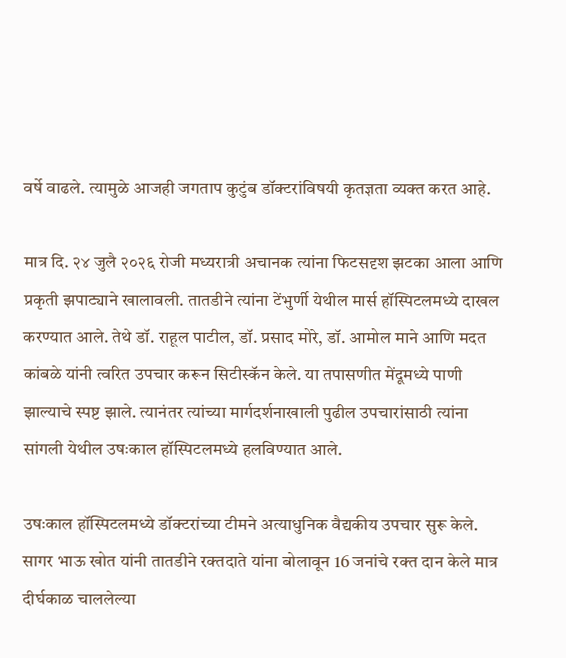वर्षे वाढले. त्यामुळे आजही जगताप कुटुंब डॉक्टरांविषयी कृतज्ञता व्यक्त करत आहे.

मात्र दि. २४ जुलै २०२६ रोजी मध्यरात्री अचानक त्यांना फिटसदृश झटका आला आणि प्रकृती झपाट्याने खालावली. तातडीने त्यांना टेंभुर्णी येथील मार्स हॉस्पिटलमध्ये दाखल करण्यात आले. तेथे डॉ. राहूल पाटील, डॉ. प्रसाद मोरे, डॉ. आमोल माने आणि मदत कांबळे यांनी त्वरित उपचार करून सिटीस्कॅन केले. या तपासणीत मेंदूमध्ये पाणी झाल्याचे स्पष्ट झाले. त्यानंतर त्यांच्या मार्गदर्शनाखाली पुढील उपचारांसाठी त्यांना सांगली येथील उषःकाल हॉस्पिटलमध्ये हलविण्यात आले.

उषःकाल हॉस्पिटलमध्ये डॉक्टरांच्या टीमने अत्याधुनिक वैद्यकीय उपचार सुरू केले. सागर भाऊ खोत यांनी तातडीने रक्तदाते यांना बोलावून 16 जनांचे रक्त दान केले मात्र दीर्घकाळ चाललेल्या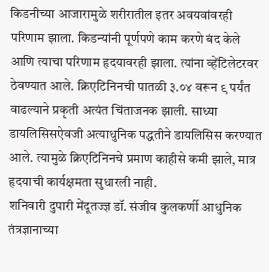किडनीच्या आजारामुळे शरीरातील इतर अवयवांवरही परिणाम झाला. किडन्यांनी पूर्णपणे काम करणे बंद केले आणि त्याचा परिणाम हृदयावरही झाला. त्यांना व्हेंटिलेटरवर ठेवण्यात आले. क्रिएटिनिनची पातळी ३.०४ वरून ९ पर्यंत वाढल्याने प्रकृती अत्यंत चिंताजनक झाली. साध्या डायलिसिसऐवजी अत्याधुनिक पद्धतीने डायलिसिस करण्यात आले. त्यामुळे क्रिएटिनिनचे प्रमाण काहीसे कमी झाले, मात्र हृदयाची कार्यक्षमता सुधारली नाही.
शनिवारी दुपारी मेंदूतज्ज्ञ डॉ. संजीव कुलकर्णी आधुनिक तंत्रज्ञानाच्या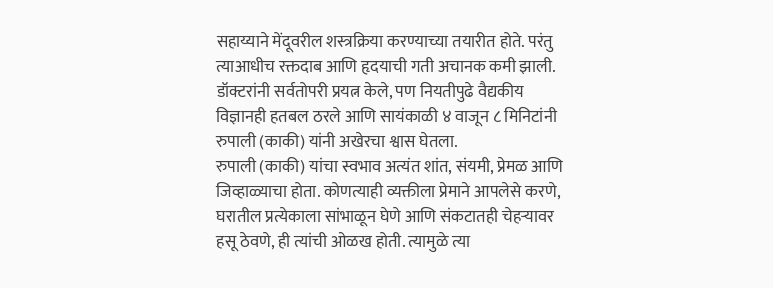सहाय्याने मेंदूवरील शस्त्रक्रिया करण्याच्या तयारीत होते. परंतु त्याआधीच रक्तदाब आणि हृदयाची गती अचानक कमी झाली. डॉक्टरांनी सर्वतोपरी प्रयत्न केले, पण नियतीपुढे वैद्यकीय विज्ञानही हतबल ठरले आणि सायंकाळी ४ वाजून ८ मिनिटांनी रुपाली (काकी) यांनी अखेरचा श्वास घेतला.
रुपाली (काकी) यांचा स्वभाव अत्यंत शांत, संयमी, प्रेमळ आणि जिव्हाळ्याचा होता. कोणत्याही व्यक्तीला प्रेमाने आपलेसे करणे, घरातील प्रत्येकाला सांभाळून घेणे आणि संकटातही चेहऱ्यावर हसू ठेवणे, ही त्यांची ओळख होती. त्यामुळे त्या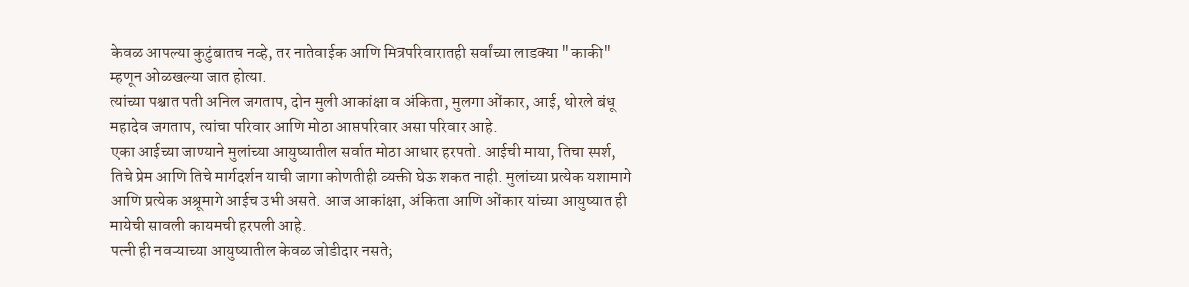केवळ आपल्या कुटुंबातच नव्हे, तर नातेवाईक आणि मित्रपरिवारातही सर्वांच्या लाडक्या "काकी" म्हणून ओळखल्या जात होत्या.
त्यांच्या पश्चात पती अनिल जगताप, दोन मुली आकांक्षा व अंकिता, मुलगा ओंकार, आई, थोरले बंधू महादेव जगताप, त्यांचा परिवार आणि मोठा आप्तपरिवार असा परिवार आहे.
एका आईच्या जाण्याने मुलांच्या आयुष्यातील सर्वात मोठा आधार हरपतो. आईची माया, तिचा स्पर्श, तिचे प्रेम आणि तिचे मार्गदर्शन याची जागा कोणतीही व्यक्ती घेऊ शकत नाही. मुलांच्या प्रत्येक यशामागे आणि प्रत्येक अश्रूमागे आईच उभी असते. आज आकांक्षा, अंकिता आणि ओंकार यांच्या आयुष्यात ही मायेची सावली कायमची हरपली आहे.
पत्नी ही नवऱ्याच्या आयुष्यातील केवळ जोडीदार नसते;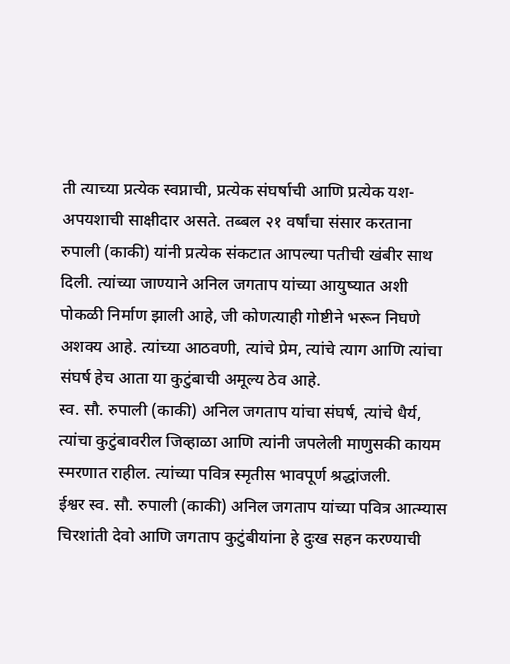ती त्याच्या प्रत्येक स्वप्नाची, प्रत्येक संघर्षाची आणि प्रत्येक यश-अपयशाची साक्षीदार असते. तब्बल २१ वर्षांचा संसार करताना रुपाली (काकी) यांनी प्रत्येक संकटात आपल्या पतीची खंबीर साथ दिली. त्यांच्या जाण्याने अनिल जगताप यांच्या आयुष्यात अशी पोकळी निर्माण झाली आहे, जी कोणत्याही गोष्टीने भरून निघणे अशक्य आहे. त्यांच्या आठवणी, त्यांचे प्रेम, त्यांचे त्याग आणि त्यांचा संघर्ष हेच आता या कुटुंबाची अमूल्य ठेव आहे.
स्व. सौ. रुपाली (काकी) अनिल जगताप यांचा संघर्ष, त्यांचे धैर्य, त्यांचा कुटुंबावरील जिव्हाळा आणि त्यांनी जपलेली माणुसकी कायम स्मरणात राहील. त्यांच्या पवित्र स्मृतीस भावपूर्ण श्रद्धांजली.
ईश्वर स्व. सौ. रुपाली (काकी) अनिल जगताप यांच्या पवित्र आत्म्यास चिरशांती देवो आणि जगताप कुटुंबीयांना हे दुःख सहन करण्याची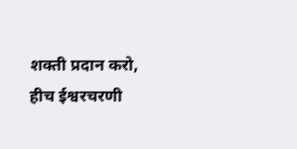शक्ती प्रदान करो, हीच ईश्वरचरणी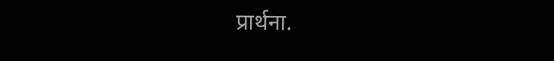प्रार्थना.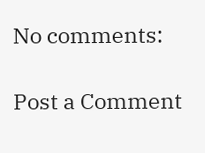No comments:

Post a Comment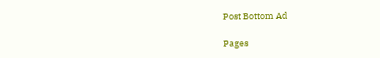Post Bottom Ad

Pages